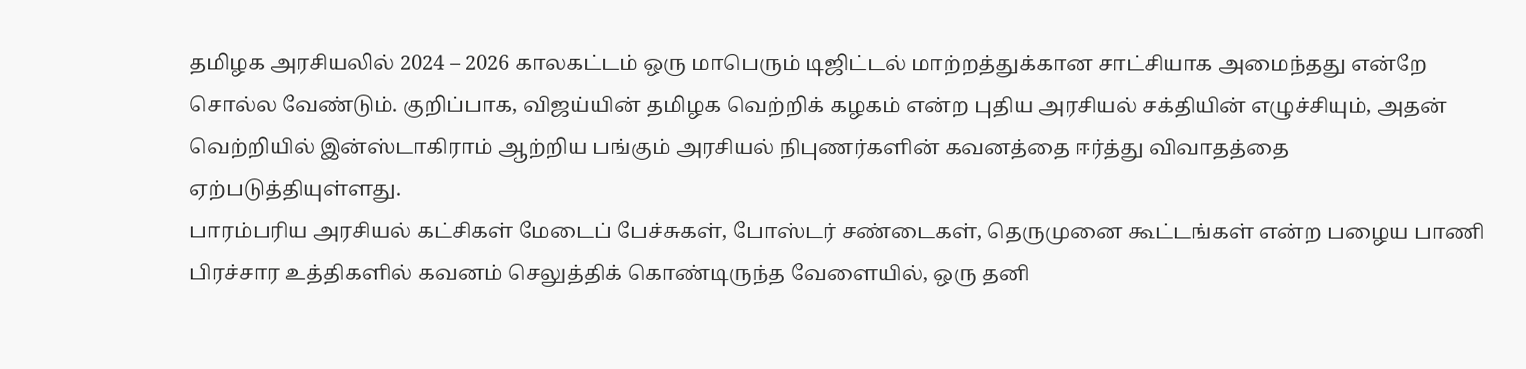தமிழக அரசியலில் 2024 – 2026 காலகட்டம் ஒரு மாபெரும் டிஜிட்டல் மாற்றத்துக்கான சாட்சியாக அமைந்தது என்றே சொல்ல வேண்டும். குறிப்பாக, விஜய்யின் தமிழக வெற்றிக் கழகம் என்ற புதிய அரசியல் சக்தியின் எழுச்சியும், அதன் வெற்றியில் இன்ஸ்டாகிராம் ஆற்றிய பங்கும் அரசியல் நிபுணர்களின் கவனத்தை ஈர்த்து விவாதத்தை ஏற்படுத்தியுள்ளது.
பாரம்பரிய அரசியல் கட்சிகள் மேடைப் பேச்சுகள், போஸ்டர் சண்டைகள், தெருமுனை கூட்டங்கள் என்ற பழைய பாணி பிரச்சார உத்திகளில் கவனம் செலுத்திக் கொண்டிருந்த வேளையில், ஒரு தனி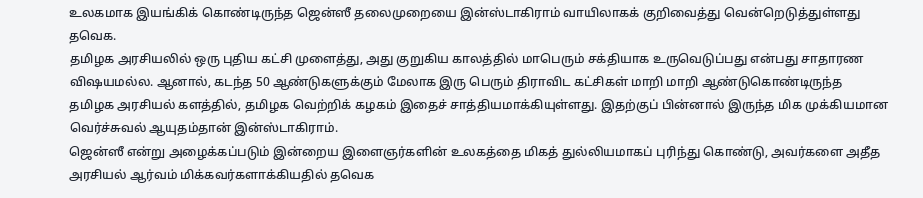உலகமாக இயங்கிக் கொண்டிருந்த ஜென்ஸீ தலைமுறையை இன்ஸ்டாகிராம் வாயிலாகக் குறிவைத்து வென்றெடுத்துள்ளது தவெக.
தமிழக அரசியலில் ஒரு புதிய கட்சி முளைத்து, அது குறுகிய காலத்தில் மாபெரும் சக்தியாக உருவெடுப்பது என்பது சாதாரண விஷயமல்ல. ஆனால், கடந்த 50 ஆண்டுகளுக்கும் மேலாக இரு பெரும் திராவிட கட்சிகள் மாறி மாறி ஆண்டுகொண்டிருந்த தமிழக அரசியல் களத்தில், தமிழக வெற்றிக் கழகம் இதைச் சாத்தியமாக்கியுள்ளது. இதற்குப் பின்னால் இருந்த மிக முக்கியமான வெர்ச்சுவல் ஆயுதம்தான் இன்ஸ்டாகிராம்.
ஜென்ஸீ என்று அழைக்கப்படும் இன்றைய இளைஞர்களின் உலகத்தை மிகத் துல்லியமாகப் புரிந்து கொண்டு, அவர்களை அதீத அரசியல் ஆர்வம் மிக்கவர்களாக்கியதில் தவெக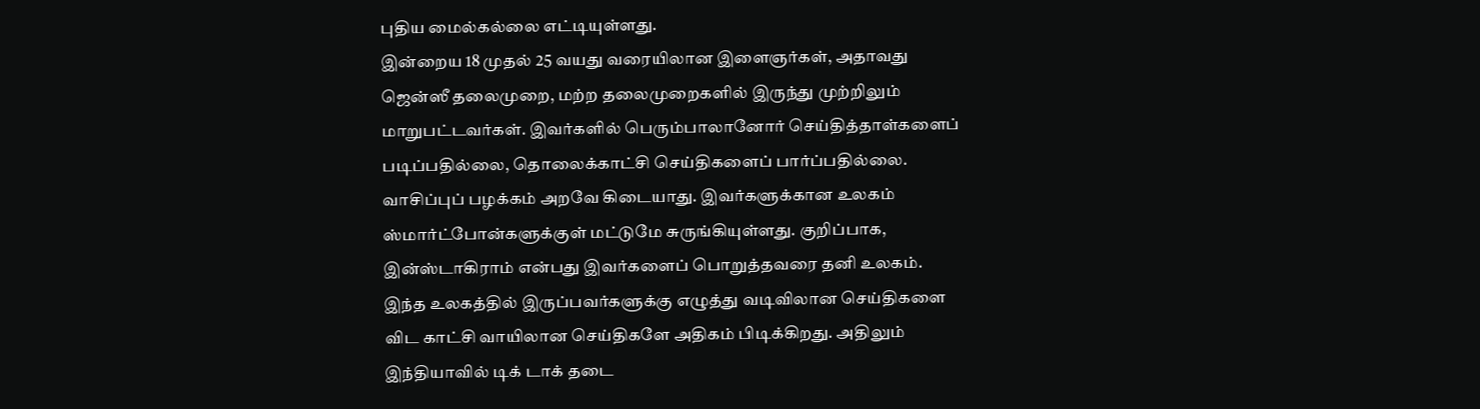புதிய மைல்கல்லை எட்டியுள்ளது.
இன்றைய 18 முதல் 25 வயது வரையிலான இளைஞர்கள், அதாவது ஜென்ஸீ தலைமுறை, மற்ற தலைமுறைகளில் இருந்து முற்றிலும் மாறுபட்டவர்கள். இவர்களில் பெரும்பாலானோர் செய்தித்தாள்களைப் படிப்பதில்லை, தொலைக்காட்சி செய்திகளைப் பார்ப்பதில்லை. வாசிப்புப் பழக்கம் அறவே கிடையாது. இவர்களுக்கான உலகம் ஸ்மார்ட்போன்களுக்குள் மட்டுமே சுருங்கியுள்ளது. குறிப்பாக, இன்ஸ்டாகிராம் என்பது இவர்களைப் பொறுத்தவரை தனி உலகம்.
இந்த உலகத்தில் இருப்பவர்களுக்கு எழுத்து வடிவிலான செய்திகளை விட காட்சி வாயிலான செய்திகளே அதிகம் பிடிக்கிறது. அதிலும் இந்தியாவில் டிக் டாக் தடை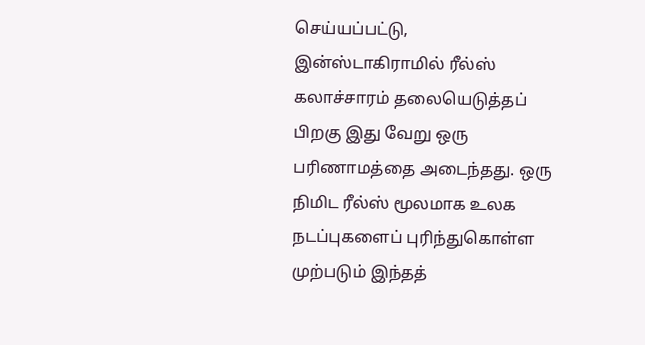செய்யப்பட்டு, இன்ஸ்டாகிராமில் ரீல்ஸ் கலாச்சாரம் தலையெடுத்தப் பிறகு இது வேறு ஒரு பரிணாமத்தை அடைந்தது. ஒரு நிமிட ரீல்ஸ் மூலமாக உலக நடப்புகளைப் புரிந்துகொள்ள முற்படும் இந்தத்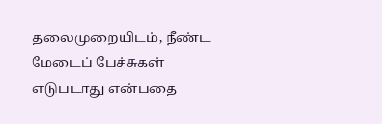தலைமுறையிடம், நீண்ட மேடைப் பேச்சுகள் எடுபடாது என்பதை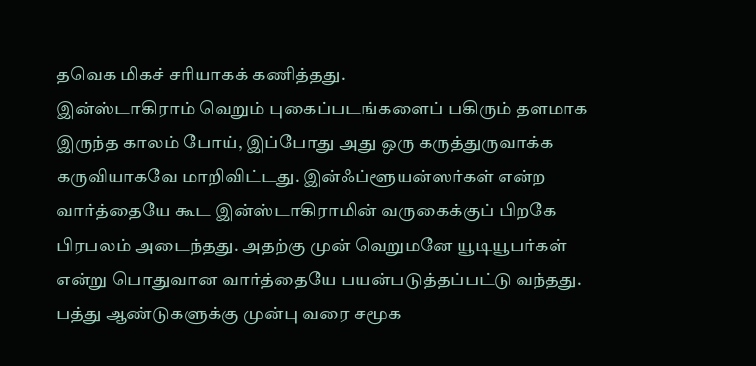தவெக மிகச் சரியாகக் கணித்தது.
இன்ஸ்டாகிராம் வெறும் புகைப்படங்களைப் பகிரும் தளமாக இருந்த காலம் போய், இப்போது அது ஒரு கருத்துருவாக்க கருவியாகவே மாறிவிட்டது. இன்ஃப்ளூயன்ஸர்கள் என்ற வார்த்தையே கூட இன்ஸ்டாகிராமின் வருகைக்குப் பிறகே பிரபலம் அடைந்தது. அதற்கு முன் வெறுமனே யூடியூபர்கள் என்று பொதுவான வார்த்தையே பயன்படுத்தப்பட்டு வந்தது.
பத்து ஆண்டுகளுக்கு முன்பு வரை சமூக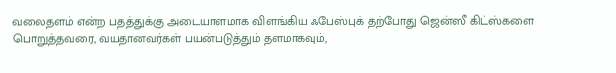வலைதளம் என்ற பதத்துக்கு அடையாளமாக விளங்கிய ஃபேஸ்புக் தற்போது ஜென்ஸீ கிட்ஸ்களை பொறுத்தவரை, வயதானவர்கள் பயன்படுத்தும் தளமாகவும்,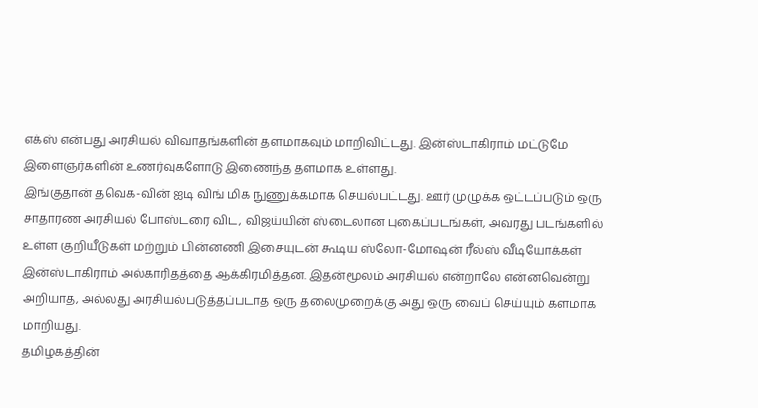எக்ஸ் என்பது அரசியல் விவாதங்களின் தளமாகவும் மாறிவிட்டது. இன்ஸ்டாகிராம் மட்டுமே இளைஞர்களின் உணர்வுகளோடு இணைந்த தளமாக உள்ளது.
இங்குதான் தவெக-வின் ஐடி விங் மிக நுணுக்கமாக செயல்பட்டது. ஊர் முழுக்க ஒட்டப்படும் ஒரு சாதாரண அரசியல் போஸ்டரை விட, விஜய்யின் ஸ்டைலான புகைப்படங்கள், அவரது படங்களில் உள்ள குறியீடுகள் மற்றும் பின்னணி இசையுடன் கூடிய ஸ்லோ-மோஷன் ரீல்ஸ் வீடியோக்கள் இன்ஸ்டாகிராம் அல்காரிதத்தை ஆக்கிரமித்தன. இதன்மூலம் அரசியல் என்றாலே என்னவென்று அறியாத, அல்லது அரசியல்படுத்தப்படாத ஒரு தலைமுறைக்கு அது ஒரு வைப் செய்யும் களமாக மாறியது.
தமிழகத்தின்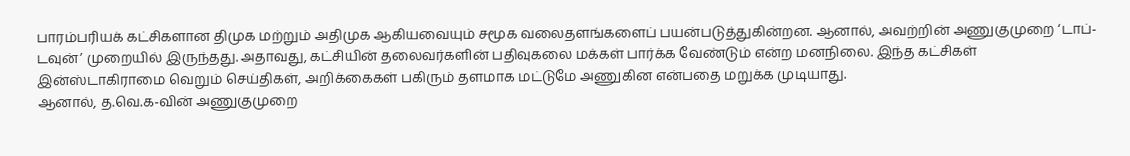பாரம்பரியக் கட்சிகளான திமுக மற்றும் அதிமுக ஆகியவையும் சமூக வலைதளங்களைப் பயன்படுத்துகின்றன. ஆனால், அவற்றின் அணுகுமுறை ‘டாப்-டவுன்’ முறையில் இருந்தது. அதாவது, கட்சியின் தலைவர்களின் பதிவுகலை மக்கள் பார்க்க வேண்டும் என்ற மனநிலை. இந்த கட்சிகள் இன்ஸ்டாகிராமை வெறும் செய்திகள், அறிக்கைகள் பகிரும் தளமாக மட்டுமே அணுகின என்பதை மறுக்க முடியாது.
ஆனால், த.வெ.க-வின் அணுகுமுறை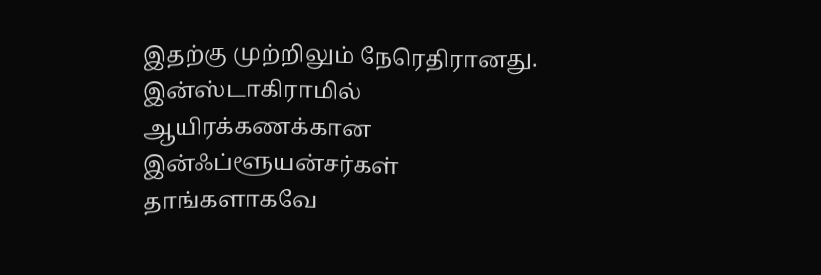இதற்கு முற்றிலும் நேரெதிரானது. இன்ஸ்டாகிராமில் ஆயிரக்கணக்கான இன்ஃப்ளூயன்சர்கள் தாங்களாகவே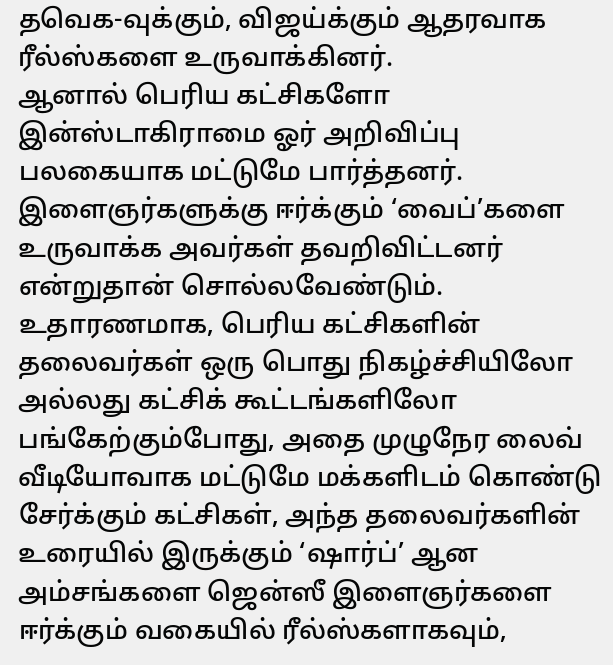தவெக-வுக்கும், விஜய்க்கும் ஆதரவாக ரீல்ஸ்களை உருவாக்கினர்.
ஆனால் பெரிய கட்சிகளோ இன்ஸ்டாகிராமை ஓர் அறிவிப்பு பலகையாக மட்டுமே பார்த்தனர். இளைஞர்களுக்கு ஈர்க்கும் ‘வைப்’களை உருவாக்க அவர்கள் தவறிவிட்டனர் என்றுதான் சொல்லவேண்டும்.
உதாரணமாக, பெரிய கட்சிகளின் தலைவர்கள் ஒரு பொது நிகழ்ச்சியிலோ அல்லது கட்சிக் கூட்டங்களிலோ பங்கேற்கும்போது, அதை முழுநேர லைவ் வீடியோவாக மட்டுமே மக்களிடம் கொண்டு சேர்க்கும் கட்சிகள், அந்த தலைவர்களின் உரையில் இருக்கும் ‘ஷார்ப்’ ஆன அம்சங்களை ஜென்ஸீ இளைஞர்களை ஈர்க்கும் வகையில் ரீல்ஸ்களாகவும்,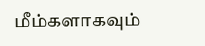மீம்களாகவும்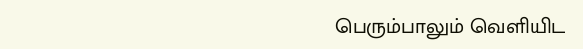பெரும்பாலும் வெளியிட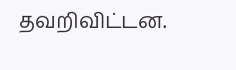தவறிவிட்டன.